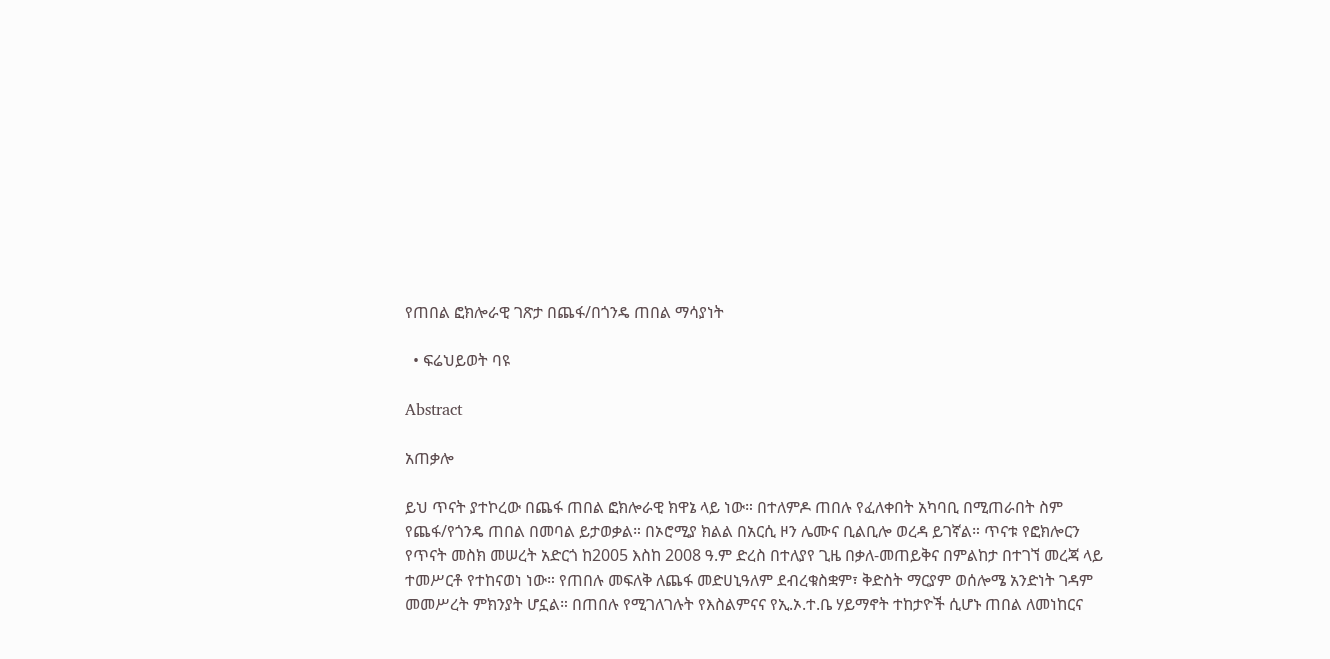የጠበል ፎክሎራዊ ገጽታ በጨፋ/በጎንዴ ጠበል ማሳያነት

  • ፍሬህይወት ባዩ

Abstract

አጠቃሎ

ይህ ጥናት ያተኮረው በጨፋ ጠበል ፎክሎራዊ ክዋኔ ላይ ነው። በተለምዶ ጠበሉ የፈለቀበት አካባቢ በሚጠራበት ስም የጨፋ/የጎንዴ ጠበል በመባል ይታወቃል። በኦሮሚያ ክልል በአርሲ ዞን ሌሙና ቢልቢሎ ወረዳ ይገኛል። ጥናቱ የፎክሎርን የጥናት መስክ መሠረት አድርጎ ከ2005 እስከ 2008 ዓ.ም ድረስ በተለያየ ጊዜ በቃለ-መጠይቅና በምልከታ በተገኘ መረጃ ላይ ተመሥርቶ የተከናወነ ነው። የጠበሉ መፍለቅ ለጨፋ መድሀኒዓለም ደብረቁስቋም፣ ቅድስት ማርያም ወሰሎሜ አንድነት ገዳም መመሥረት ምክንያት ሆኗል። በጠበሉ የሚገለገሉት የእስልምናና የኢ.ኦ.ተ.ቤ ሃይማኖት ተከታዮች ሲሆኑ ጠበል ለመነከርና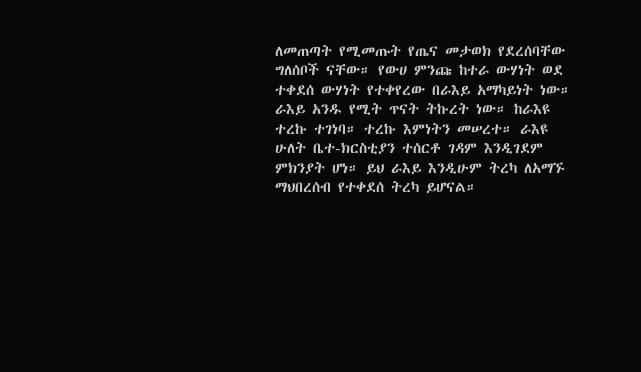ለመጠጣት የሚመጡት የጤና መታወክ የደረሰባቸው ግለሰቦች ናቸው። የውሀ ምንጩ ከተራ ውሃነት ወደ ተቀደሰ ውሃነት የተቀየረው በራእይ አማካይነት ነው። ራእይ አንዱ የሚት ጥናት ትኩረት ነው። ከራእዩ ተረኩ ተገነባ። ተረኩ እምነትን መሠረተ። ራእዩ ሁለት ቤተ-ክርስቲያን ተሰርቶ ገዳም እንዲገደም ምክንያት ሆነ። ይህ ራእይ እንዲሁም ትረካ ለአማኙ ማህበረሰብ የተቀደሰ ትረካ ይሆናል።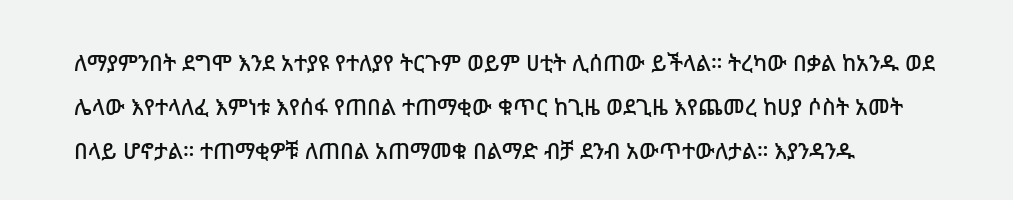ለማያምንበት ደግሞ እንደ አተያዩ የተለያየ ትርጉም ወይም ሀቲት ሊሰጠው ይችላል። ትረካው በቃል ከአንዱ ወደ ሌላው እየተላለፈ እምነቱ እየሰፋ የጠበል ተጠማቂው ቁጥር ከጊዜ ወደጊዜ እየጨመረ ከሀያ ሶስት አመት በላይ ሆኖታል። ተጠማቂዎቹ ለጠበል አጠማመቁ በልማድ ብቻ ደንብ አውጥተውለታል። እያንዳንዱ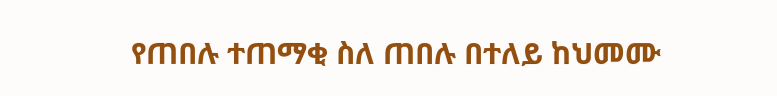የጠበሉ ተጠማቂ ስለ ጠበሉ በተለይ ከህመሙ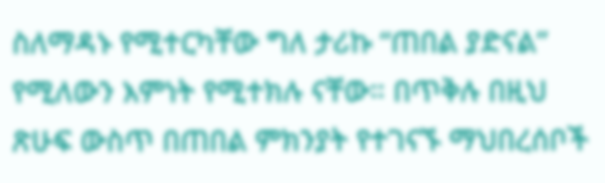ስለማዳኑ የሚተርካቸው ግለ ታሪኩ “ጠበል ያድናል” የሚለውን እምነት የሚተክሉ ናቸው። በጥቅሉ በዚህ ጽሁፍ ውስጥ በጠበል ምክንያት የተገናኙ ማህበረሰቦች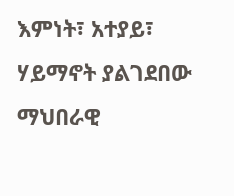እምነት፣ አተያይ፣ ሃይማኖት ያልገደበው ማህበራዊ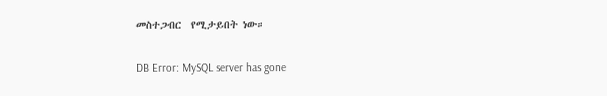መስተጋብር  የሚታይበት ነው።

DB Error: MySQL server has gone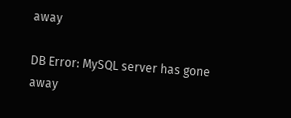away

DB Error: MySQL server has gone away